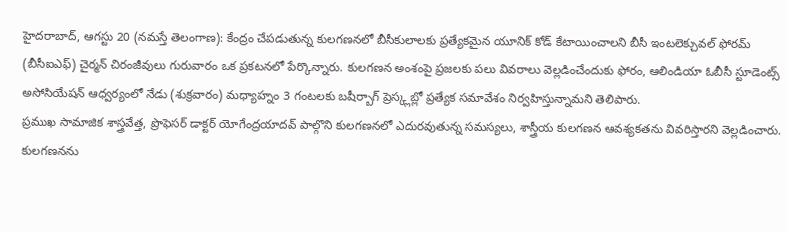హైదరాబాద్, ఆగస్టు 20 (నమస్తే తెలంగాణ): కేంద్రం చేపడుతున్న కులగణనలో బీసీకులాలకు ప్రత్యేకమైన యూనిక్ కోడ్ కేటాయించాలని బీసీ ఇంటలెక్చువల్ ఫోరమ్ (బీసీఐఎఫ్) చైర్మన్ చిరంజీవులు గురువారం ఒక ప్రకటనలో పేర్కొన్నారు. కులగణన అంశంపై ప్రజలకు పలు వివరాలు వెల్లడించేందుకు ఫోరం, ఆలిండియా ఓబీసీ స్టూడెంట్స్ అసోసియేషన్ ఆధ్వర్యంలో నేడు (శుక్రవారం) మధ్యాహ్నం 3 గంటలకు బషీర్బాగ్ ప్రెస్క్లబ్లో ప్రత్యేక సమావేశం నిర్వహిస్తున్నామని తెలిపారు.
ప్రముఖ సామాజిక శాస్త్రవేత్త, ప్రొఫెసర్ డాక్టర్ యోగేంద్రయాదవ్ పాల్గొని కులగణనలో ఎదురవుతున్న సమస్యలు, శాస్త్రీయ కులగణన ఆవశ్యకతను వివరిస్తారని వెల్లడించారు. కులగణనను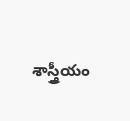శాస్త్రీయం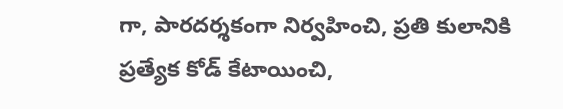గా, పారదర్శకంగా నిర్వహించి, ప్రతి కులానికి ప్రత్యేక కోడ్ కేటాయించి,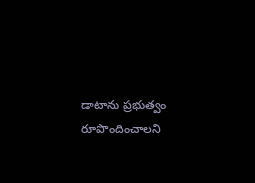డాటాను ప్రభుత్వం రూపొందించాలని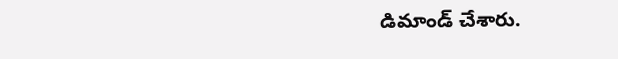డిమాండ్ చేశారు.